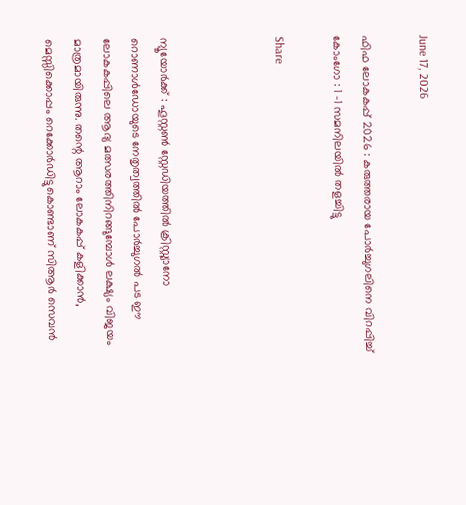June 17, 2026

ഫിഫ ലോകകപ്പ് 2026 : കരുത്തരായ പോര്‍ച്ചുഗലിനെ വിറപ്പിച്ച്‌ കോംഗോ : 1 -1 സമനിലയില്‍ തളച്ചിട്ടു

Share



ന്യൂയോർക്ക് : ഹൂസ്റ്റണ്‍ സ്റ്റേഡിയത്തില്‍ ക്രിസ്റ്റ്യാനോ റൊണാള്‍ഡോയുടെ നേതൃത്വത്തില്‍ പോ‍ർച്ചുഗല്‍ പട ഈ ലോകകപ്പിലെ ആദ്യ മത്സരത്തിനിറങ്ങുമ്പോള്‍ ലക്ഷ്യം വിജയം മാത്രമായിരുന്നു. തന്റെ ആറാം ലോകകപ്പ് കളിക്കാൻ, മെസ്സിക്കൊപ്പം റെക്കോർഡിട്ടുകൊണ്ടാണ് സിആർ സെവൻ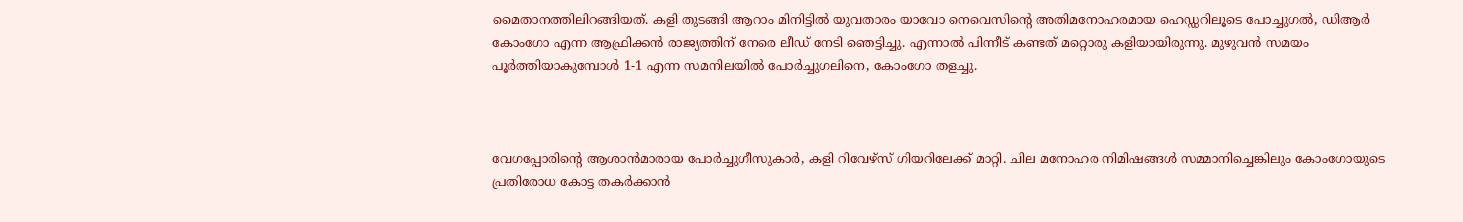മൈതാനത്തിലിറങ്ങിയത്. കളി തുടങ്ങി ആറാം മിനിട്ടില്‍ യുവതാരം യാവോ നെവെസിന്റെ അതിമനോഹരമായ ഹെഡ്ഡറിലൂടെ പോ‍ച്ചുഗല്‍, ഡിആ‍‍ർ കോംഗോ എന്ന ആഫ്രിക്കൻ രാജ്യത്തിന് നേരെ ലീഡ് നേടി ഞെട്ടിച്ചു. എന്നാല്‍ പിന്നീട് കണ്ടത് മറ്റൊരു കളിയായിരുന്നു. മുഴുവൻ സമയം പൂർത്തിയാകുമ്പോള്‍ 1-1 എന്ന സമനിലയില്‍ പോർച്ചുഗലിനെ, കോംഗോ തളച്ചു.



വേഗപ്പോരിന്റെ ആശാൻമാരായ പോർച്ചുഗീസുകാർ, കളി റിവേഴ്സ് ഗിയറിലേക്ക് മാറ്റി. ചില മനോഹര നിമിഷങ്ങള്‍ സമ്മാനിച്ചെങ്കിലും കോംഗോയുടെ പ്രതിരോധ കോട്ട തകർക്കാൻ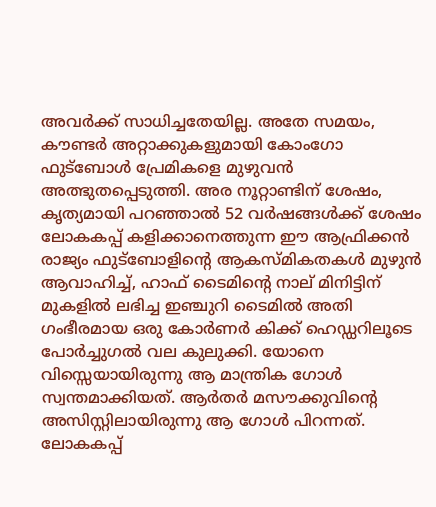അവർക്ക് സാധിച്ചതേയില്ല. അതേ സമയം, കൗണ്ടർ അറ്റാക്കുകളുമായി കോംഗോ ഫുട്ബോള്‍ പ്രേമികളെ മുഴുവൻ അത്ഭുതപ്പെടുത്തി. അര നൂറ്റാണ്ടിന് ശേഷം, കൃത്യമായി പറഞ്ഞാല്‍ 52 വർഷങ്ങള്‍ക്ക് ശേഷം ലോകകപ്പ് കളിക്കാനെത്തുന്ന ഈ ആഫ്രിക്കൻ രാജ്യം ഫുട്ബോളിന്റെ ആകസ്മികതകള്‍ മുഴുൻ ആവാഹിച്ച്‌, ഹാഫ് ടൈമിന്റെ നാല് മിനിട്ടിന് മുകളില്‍ ലഭിച്ച ഇഞ്ചുറി ടൈമില്‍ അതി ഗംഭീരമായ ഒരു കോർണർ കിക്ക് ഹെഡ്ഡറിലൂടെ പോർച്ചുഗല്‍ വല കുലുക്കി. യോനെ വിസ്സെയായിരുന്നു ആ മാന്ത്രിക ഗോള്‍ സ്വന്തമാക്കിയത്. ആർതർ മസൗക്കുവിന്റെ അസിസ്റ്റിലായിരുന്നു ആ ഗോള്‍ പിറന്നത്. ലോകകപ്പ്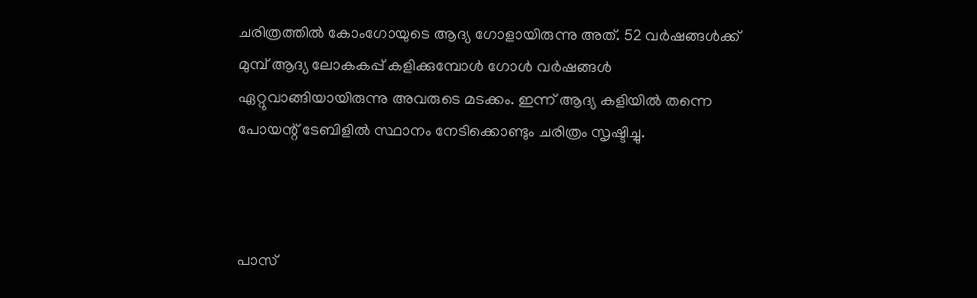ചരിത്രത്തില്‍ കോംഗോയുടെ ആദ്യ ഗോളായിരുന്നു അത്. 52 വർഷങ്ങള്‍ക്ക് മുമ്പ് ആദ്യ ലോകകപ്പ് കളിക്കുമ്പോള്‍ ഗോള്‍ വർഷങ്ങള്‍ ഏറ്റുവാങ്ങിയായിരുന്നു അവരുടെ മടക്കം. ഇന്ന് ആദ്യ കളിയില്‍ തന്നെ പോയന്റ് ടേബിളില്‍ സ്ഥാനം നേടിക്കൊണ്ടും ചരിത്രം സൃഷ്ടിച്ചു.



പാസ്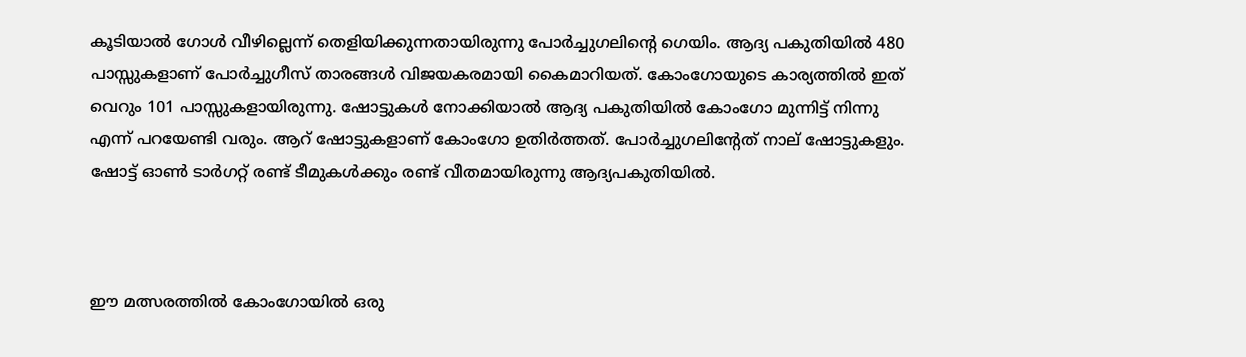കൂടിയാല്‍ ഗോള്‍ വീഴില്ലെന്ന് തെളിയിക്കുന്നതായിരുന്നു പോർച്ചുഗലിന്റെ ഗെയിം. ആദ്യ പകുതിയില്‍ 480 പാസ്സുകളാണ് പോർച്ചുഗീസ് താരങ്ങള്‍ വിജയകരമായി കൈമാറിയത്. കോംഗോയുടെ കാര്യത്തില്‍ ഇത് വെറും 101 പാസ്സുകളായിരുന്നു. ഷോട്ടുകള്‍ നോക്കിയാല്‍ ആദ്യ പകുതിയില്‍ കോംഗോ മുന്നിട്ട് നിന്നു എന്ന് പറയേണ്ടി വരും. ആറ് ഷോട്ടുകളാണ് കോംഗോ ഉതിർത്തത്. പോർച്ചുഗലിന്റേത് നാല് ഷോട്ടുകളും. ഷോട്ട് ഓണ്‍ ടാർഗറ്റ് രണ്ട് ടീമുകള്‍ക്കും രണ്ട് വീതമായിരുന്നു ആദ്യപകുതിയില്‍.



ഈ മത്സരത്തില്‍ കോംഗോയില്‍ ഒരു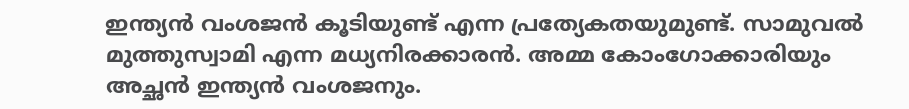ഇന്ത്യൻ വംശജൻ കൂടിയുണ്ട് എന്ന പ്രത്യേകതയുമുണ്ട്. സാമുവല്‍ മുത്തുസ്വാമി എന്ന മധ്യനിരക്കാരൻ. അമ്മ കോംഗോക്കാരിയും അച്ഛൻ ഇന്ത്യൻ വംശജനും.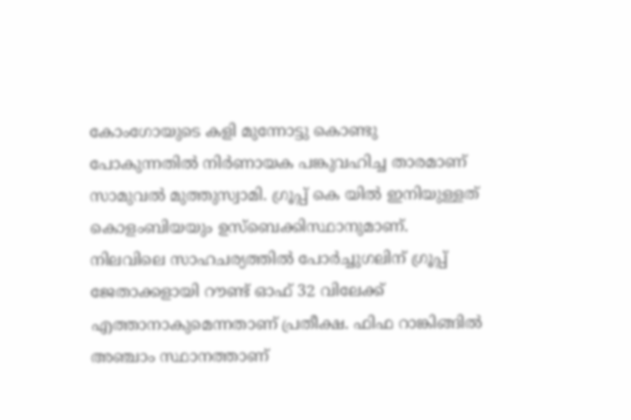കോംഗോയുടെ കളി മുന്നോട്ടു കൊണ്ടു പോകുന്നതില്‍ നിർണായക പങ്കുവഹിച്ച താരമാണ് സാമുവല്‍ മുത്തുസ്വാമി. ഗ്രൂപ്പ് കെ യില്‍ ഇനിയുള്ളത് കൊളംബിയയും ഉസ്ബെക്കിസ്ഥാനുമാണ്. നിലവിലെ സാഹചര്യത്തില്‍ പോർച്ചുഗലിന് ഗ്രൂപ്പ് ജേതാക്കളായി റൗണ്ട് ഓഫ് 32 വിലേക്ക് എത്താനാകുമെന്നതാണ് പ്രതീക്ഷ. ഫിഫ റാങ്കിങ്ങില്‍ അഞ്ചാം സ്ഥാനത്താണ്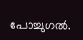പോ‍ച്ചുഗല്‍.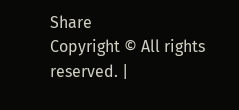Share
Copyright © All rights reserved. |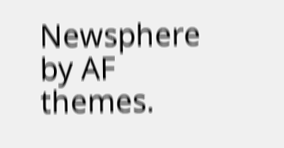Newsphere by AF themes.